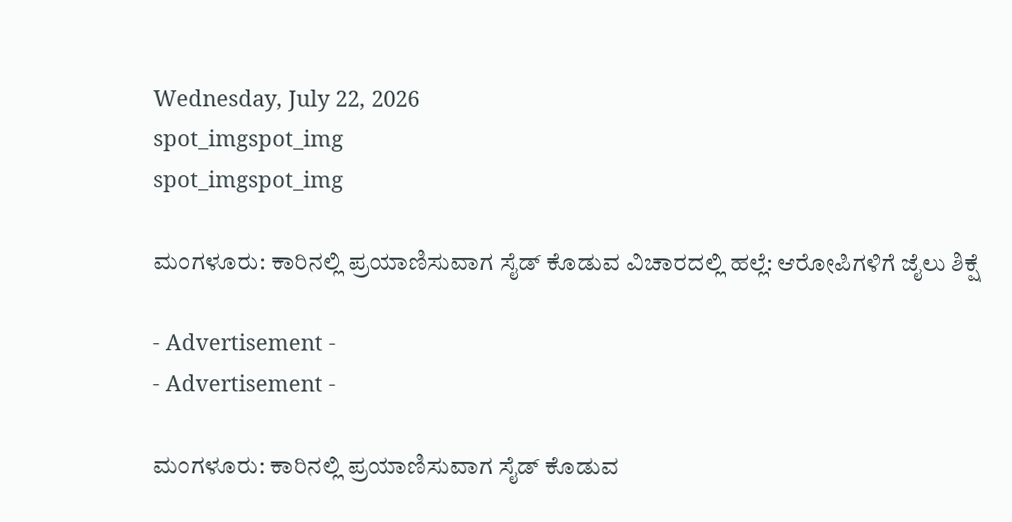Wednesday, July 22, 2026
spot_imgspot_img
spot_imgspot_img

ಮಂಗಳೂರು: ಕಾರಿನಲ್ಲಿ ಪ್ರಯಾಣಿಸುವಾಗ ಸೈಡ್ ಕೊಡುವ ವಿಚಾರದಲ್ಲಿ ಹಲ್ಲೆ: ಆರೋಪಿಗಳಿಗೆ ಜೈಲು ಶಿಕ್ಷೆ

- Advertisement -
- Advertisement -

ಮಂಗಳೂರು: ಕಾರಿನಲ್ಲಿ ಪ್ರಯಾಣಿಸುವಾಗ ಸೈಡ್ ಕೊಡುವ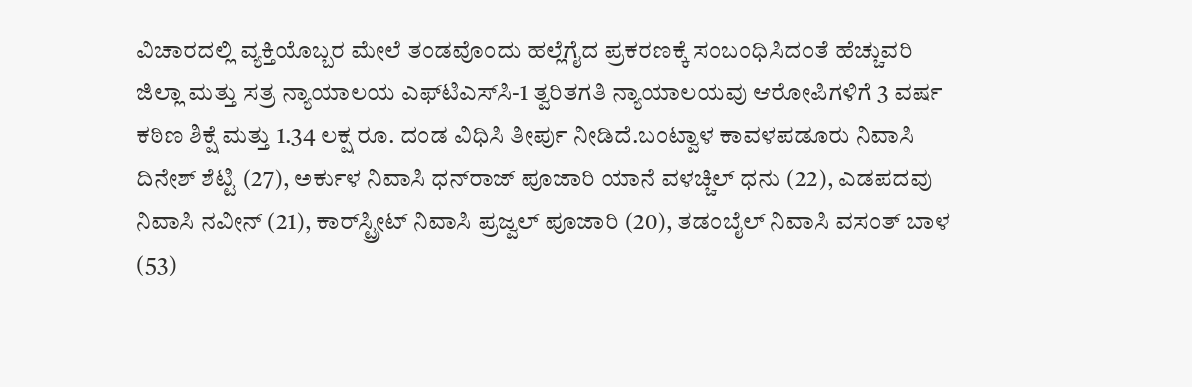ವಿಚಾರದಲ್ಲಿ ವ್ಯಕ್ತಿಯೊಬ್ಬರ ಮೇಲೆ ತಂಡವೊಂದು ಹಲ್ಲೆಗೈದ ಪ್ರಕರಣಕ್ಕೆ ಸಂಬಂಧಿಸಿದಂತೆ ಹೆಚ್ಚುವರಿ ಜಿಲ್ಲಾ ಮತ್ತು ಸತ್ರ ನ್ಯಾಯಾಲಯ ಎಫ್‌ಟಿಎಸ್‌ಸಿ-1 ತ್ವರಿತಗತಿ ನ್ಯಾಯಾಲಯವು ಆರೋಪಿಗಳಿಗೆ 3 ವರ್ಷ ಕಠಿಣ ಶಿಕ್ಷೆ ಮತ್ತು 1.34 ಲಕ್ಷ ರೂ. ದಂಡ ವಿಧಿಸಿ ತೀರ್ಪು ನೀಡಿದೆ.ಬಂಟ್ವಾಳ ಕಾವಳಪಡೂರು ನಿವಾಸಿ ದಿನೇಶ್‌ ಶೆಟ್ಟಿ (27), ಅರ್ಕುಳ ನಿವಾಸಿ ಧನ್‌ರಾಜ್ ಪೂಜಾರಿ ಯಾನೆ ವಳಚ್ಚಿಲ್ ಧನು (22), ಎಡಪದವು ನಿವಾಸಿ ನವೀನ್ (21), ಕಾರ್‌ಸ್ಟ್ರೀಟ್ ನಿವಾಸಿ ಪ್ರಜ್ವಲ್ ಪೂಜಾರಿ (20), ತಡಂಬೈಲ್ ನಿವಾಸಿ ವಸಂತ್ ಬಾಳ (53)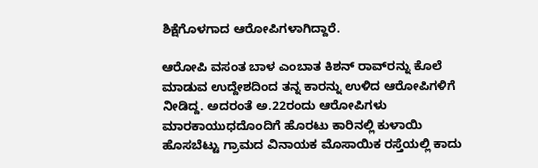ಶಿಕ್ಷೆಗೊಳಗಾದ ಆರೋಪಿಗಳಾಗಿದ್ದಾರೆ.

ಆರೋಪಿ ವಸಂತ ಬಾಳ ಎಂಬಾತ ಕಿಶನ್ ರಾವ್‌ರನ್ನು ಕೊಲೆ ಮಾಡುವ ಉದ್ದೇಶದಿಂದ ತನ್ನ ಕಾರನ್ನು ಉಳಿದ ಆರೋಪಿಗಳಿಗೆ ನೀಡಿದ್ದ. ಅದರಂತೆ ಅ.22ರಂದು ಆರೋಪಿಗಳು ಮಾರಕಾಯುಧದೊಂದಿಗೆ ಹೊರಟು ಕಾರಿನಲ್ಲಿ ಕುಳಾಯಿ ಹೊಸಬೆಟ್ಟು ಗ್ರಾಮದ ವಿನಾಯಕ ಮೊಸಾಯಿಕ ರಸ್ತೆಯಲ್ಲಿ ಕಾದು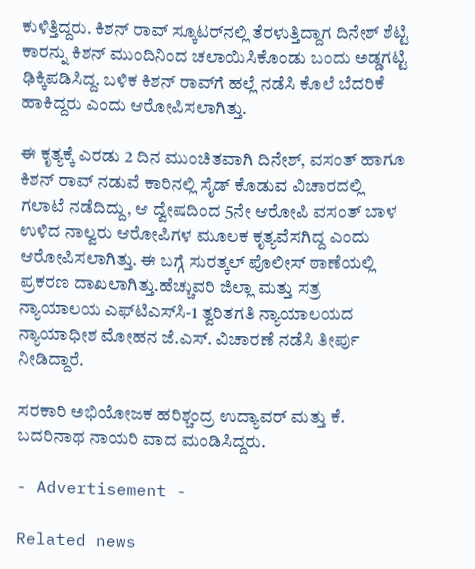ಕುಳಿತ್ತಿದ್ದರು. ಕಿಶನ್ ರಾವ್ ಸ್ಕೂಟರ್‌ನಲ್ಲಿ ತೆರಳುತ್ತಿದ್ದಾಗ ದಿನೇಶ್ ಶೆಟ್ಟಿ ಕಾರನ್ನು ಕಿಶನ್ ಮುಂದಿನಿಂದ ಚಲಾಯಿಸಿಕೊಂಡು ಬಂದು ಅಡ್ಡಗಟ್ಟಿ ಢಿಕ್ಕಿಪಡಿಸಿದ್ದ. ಬಳಿಕ ಕಿಶನ್ ರಾವ್‌ಗೆ ಹಲ್ಲೆ ನಡೆಸಿ ಕೊಲೆ ಬೆದರಿಕೆ ಹಾಕಿದ್ದರು ಎಂದು ಆರೋಪಿಸಲಾಗಿತ್ತು.

ಈ ಕೃತ್ಯಕ್ಕೆ ಎರಡು 2 ದಿನ ಮುಂಚಿತವಾಗಿ ದಿನೇಶ್, ವಸಂತ್ ಹಾಗೂ ಕಿಶನ್ ರಾವ್ ನಡುವೆ ಕಾರಿನಲ್ಲಿ ಸೈಡ್ ಕೊಡುವ ವಿಚಾರದಲ್ಲಿ ಗಲಾಟೆ ನಡೆದಿದ್ದು, ಆ ದ್ವೇಷದಿಂದ 5ನೇ ಆರೋಪಿ ವಸಂತ್ ಬಾಳ ಉಳಿದ ನಾಲ್ವರು ಆರೋಪಿಗಳ ಮೂಲಕ ಕೃತ್ಯವೆಸಗಿದ್ದ ಎಂದು ಆರೋಪಿಸಲಾಗಿತ್ತು. ಈ ಬಗ್ಗೆ ಸುರತ್ಕಲ್ ಪೊಲೀಸ್‌ ಠಾಣೆಯಲ್ಲಿ ಪ್ರಕರಣ ದಾಖಲಾಗಿತ್ತು.ಹೆಚ್ಚುವರಿ ಜಿಲ್ಲಾ ಮತ್ತು ಸತ್ರ ನ್ಯಾಯಾಲಯ ಎಫ್‌ಟಿಎಸ್‌ಸಿ-1 ತ್ವರಿತಗತಿ ನ್ಯಾಯಾಲಯದ ನ್ಯಾಯಾಧೀಶ ಮೋಹನ ಜೆ.ಎಸ್‌. ವಿಚಾರಣೆ ನಡೆಸಿ ತೀರ್ಪು ನೀಡಿದ್ದಾರೆ.

ಸರಕಾರಿ ಅಭಿಯೋಜಕ ಹರಿಶ್ಚಂದ್ರ ಉದ್ಯಾವ‌ರ್ ಮತ್ತು ಕೆ. ಬದರಿನಾಥ ನಾಯರಿ ವಾದ ಮಂಡಿಸಿದ್ದರು.

- Advertisement -

Related news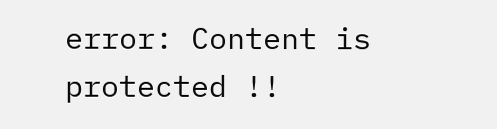error: Content is protected !!